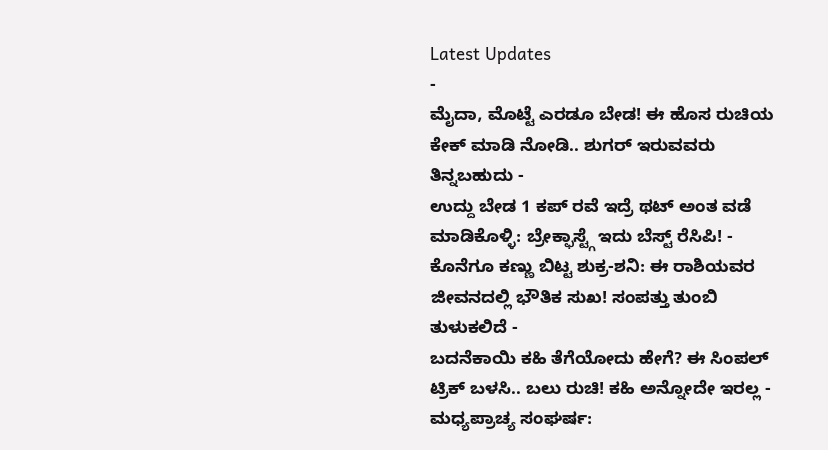Latest Updates
-
ಮೈದಾ, ಮೊಟ್ಟೆ ಎರಡೂ ಬೇಡ! ಈ ಹೊಸ ರುಚಿಯ ಕೇಕ್ ಮಾಡಿ ನೋಡಿ.. ಶುಗರ್ ಇರುವವರು ತಿನ್ನಬಹುದು -
ಉದ್ದು ಬೇಡ 1 ಕಪ್ ರವೆ ಇದ್ರೆ ಥಟ್ ಅಂತ ವಡೆ ಮಾಡಿಕೊಳ್ಳಿ: ಬ್ರೇಕ್ಫಾಸ್ಟ್ಗೆ ಇದು ಬೆಸ್ಟ್ ರೆಸಿಪಿ! -
ಕೊನೆಗೂ ಕಣ್ಣು ಬಿಟ್ಟ ಶುಕ್ರ-ಶನಿ: ಈ ರಾಶಿಯವರ ಜೀವನದಲ್ಲಿ ಭೌತಿಕ ಸುಖ! ಸಂಪತ್ತು ತುಂಬಿ ತುಳುಕಲಿದೆ -
ಬದನೆಕಾಯಿ ಕಹಿ ತೆಗೆಯೋದು ಹೇಗೆ? ಈ ಸಿಂಪಲ್ ಟ್ರಿಕ್ ಬಳಸಿ.. ಬಲು ರುಚಿ! ಕಹಿ ಅನ್ನೋದೇ ಇರಲ್ಲ -
ಮಧ್ಯಪ್ರಾಚ್ಯ ಸಂಘರ್ಷ: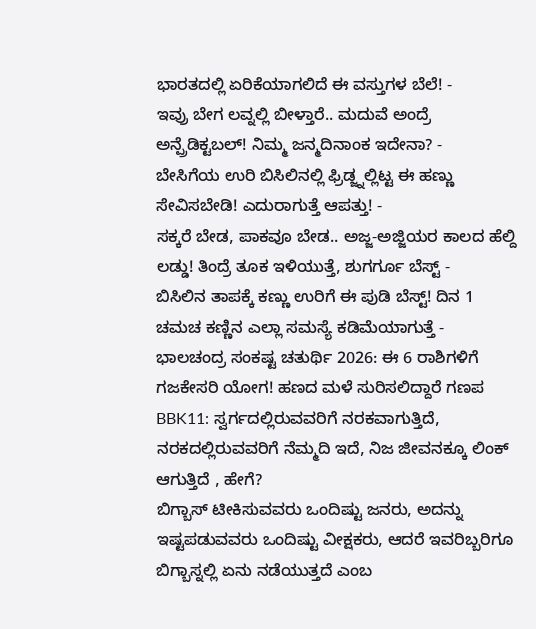ಭಾರತದಲ್ಲಿ ಏರಿಕೆಯಾಗಲಿದೆ ಈ ವಸ್ತುಗಳ ಬೆಲೆ! -
ಇವ್ರು ಬೇಗ ಲವ್ನಲ್ಲಿ ಬೀಳ್ತಾರೆ.. ಮದುವೆ ಅಂದ್ರೆ ಅನ್ಪ್ರೆಡಿಕ್ಟಬಲ್! ನಿಮ್ಮ ಜನ್ಮದಿನಾಂಕ ಇದೇನಾ? -
ಬೇಸಿಗೆಯ ಉರಿ ಬಿಸಿಲಿನಲ್ಲಿ ಫ್ರಿಡ್ಜ್ನಲ್ಲಿಟ್ಟ ಈ ಹಣ್ಣು ಸೇವಿಸಬೇಡಿ! ಎದುರಾಗುತ್ತೆ ಆಪತ್ತು! -
ಸಕ್ಕರೆ ಬೇಡ, ಪಾಕವೂ ಬೇಡ.. ಅಜ್ಜ-ಅಜ್ಜಿಯರ ಕಾಲದ ಹೆಲ್ದಿ ಲಡ್ಡು! ತಿಂದ್ರೆ ತೂಕ ಇಳಿಯುತ್ತೆ, ಶುಗರ್ಗೂ ಬೆಸ್ಟ್ -
ಬಿಸಿಲಿನ ತಾಪಕ್ಕೆ ಕಣ್ಣು ಉರಿಗೆ ಈ ಪುಡಿ ಬೆಸ್ಟ್! ದಿನ 1 ಚಮಚ ಕಣ್ಣಿನ ಎಲ್ಲಾ ಸಮಸ್ಯೆ ಕಡಿಮೆಯಾಗುತ್ತೆ -
ಭಾಲಚಂದ್ರ ಸಂಕಷ್ಟ ಚತುರ್ಥಿ 2026: ಈ 6 ರಾಶಿಗಳಿಗೆ ಗಜಕೇಸರಿ ಯೋಗ! ಹಣದ ಮಳೆ ಸುರಿಸಲಿದ್ದಾರೆ ಗಣಪ
BBK11: ಸ್ವರ್ಗದಲ್ಲಿರುವವರಿಗೆ ನರಕವಾಗುತ್ತಿದೆ, ನರಕದಲ್ಲಿರುವವರಿಗೆ ನೆಮ್ಮದಿ ಇದೆ, ನಿಜ ಜೀವನಕ್ಕೂ ಲಿಂಕ್ ಆಗುತ್ತಿದೆ , ಹೇಗೆ?
ಬಿಗ್ಬಾಸ್ ಟೀಕಿಸುವವರು ಒಂದಿಷ್ಟು ಜನರು, ಅದನ್ನು ಇಷ್ಟಪಡುವವರು ಒಂದಿಷ್ಟು ವೀಕ್ಷಕರು, ಆದರೆ ಇವರಿಬ್ಬರಿಗೂ ಬಿಗ್ಬಾಸ್ನಲ್ಲಿ ಏನು ನಡೆಯುತ್ತದೆ ಎಂಬ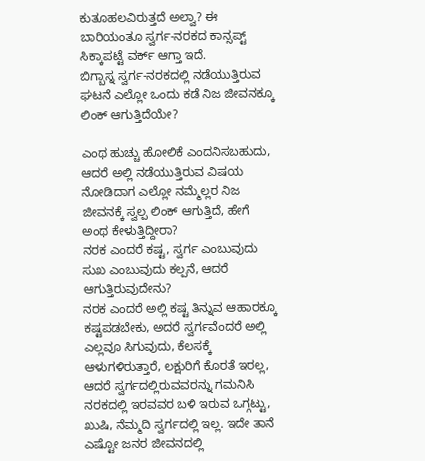ಕುತೂಹಲವಿರುತ್ತದೆ ಅಲ್ವಾ? ಈ ಬಾರಿಯಂತೂ ಸ್ವರ್ಗ-ನರಕದ ಕಾನ್ಸಪ್ಟ್ ಸಿಕ್ಕಾಪಟ್ಟೆ ವರ್ಕ್ ಆಗ್ತಾ ಇದೆ.
ಬಿಗ್ಬಾಸ್ನ ಸ್ವರ್ಗ-ನರಕದಲ್ಲಿ ನಡೆಯುತ್ತಿರುವ ಘಟನೆ ಎಲ್ಲೋ ಒಂದು ಕಡೆ ನಿಜ ಜೀವನಕ್ಕೂ ಲಿಂಕ್ ಆಗುತ್ತಿದೆಯೇ?

ಎಂಥ ಹುಚ್ಚು ಹೋಲಿಕೆ ಎಂದನಿಸಬಹುದು, ಆದರೆ ಅಲ್ಲಿ ನಡೆಯುತ್ತಿರುವ ವಿಷಯ ನೋಡಿದಾಗ ಎಲ್ಲೋ ನಮ್ಮೆಲ್ಲರ ನಿಜ ಜೀವನಕ್ಕೆ ಸ್ವಲ್ಪ ಲಿಂಕ್ ಆಗುತ್ತಿದೆ, ಹೇಗೆ ಅಂಥ ಕೇಳುತ್ತಿದ್ದೀರಾ?
ನರಕ ಎಂದರೆ ಕಷ್ಟ, ಸ್ವರ್ಗ ಎಂಬುವುದು ಸುಖ ಎಂಬುವುದು ಕಲ್ಪನೆ, ಆದರೆ ಆಗುತ್ತಿರುವುದೇನು?
ನರಕ ಎಂದರೆ ಅಲ್ಲಿ ಕಷ್ಟ ತಿನ್ನುವ ಆಹಾರಕ್ಕೂ ಕಷ್ಟಪಡಬೇಕು, ಅದರೆ ಸ್ವರ್ಗವೆಂದರೆ ಅಲ್ಲಿ ಎಲ್ಲವೂ ಸಿಗುವುದು, ಕೆಲಸಕ್ಕೆ ಆಳುಗಳಿರುತ್ತಾರೆ, ಲಕ್ಷುರಿಗೆ ಕೊರತೆ ಇರಲ್ಲ, ಆದರೆ ಸ್ವರ್ಗದಲ್ಲಿರುವವರನ್ನು ಗಮನಿಸಿ ನರಕದಲ್ಲಿ ಇರವವರ ಬಳಿ ಇರುವ ಒಗ್ಗಟ್ಟು, ಖುಷಿ, ನೆಮ್ಮದಿ ಸ್ವರ್ಗದಲ್ಲಿ ಇಲ್ಲ. ಇದೇ ತಾನೆ ಎಷ್ಟೋ ಜನರ ಜೀವನದಲ್ಲಿ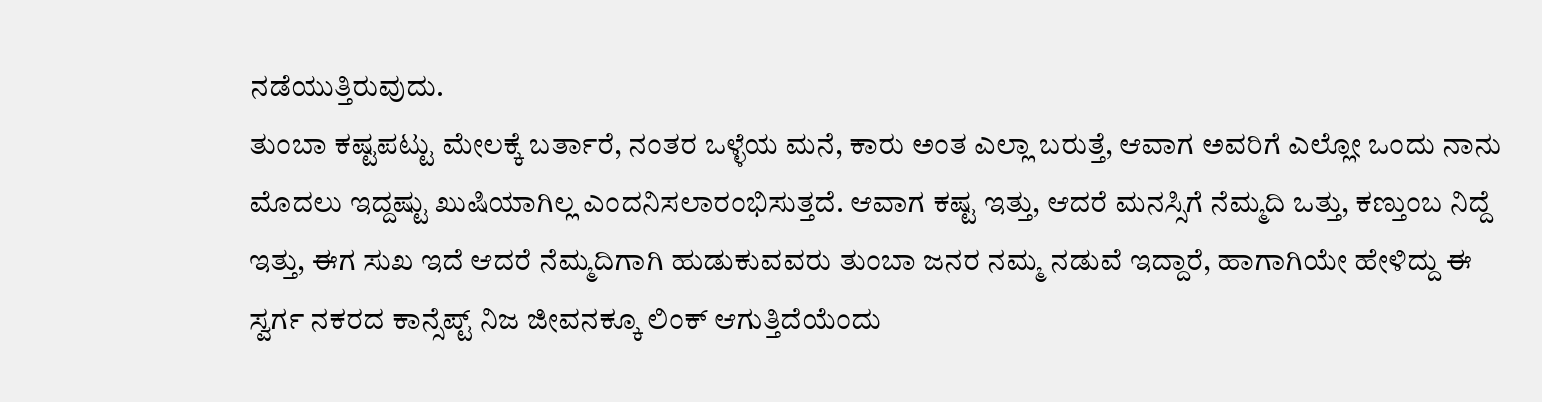ನಡೆಯುತ್ತಿರುವುದು.
ತುಂಬಾ ಕಷ್ಟಪಟ್ಟು ಮೇಲಕ್ಕೆ ಬರ್ತಾರೆ, ನಂತರ ಒಳ್ಳೆಯ ಮನೆ, ಕಾರು ಅಂತ ಎಲ್ಲಾ ಬರುತ್ತೆ, ಆವಾಗ ಅವರಿಗೆ ಎಲ್ಲೋ ಒಂದು ನಾನು ಮೊದಲು ಇದ್ದಷ್ಟು ಖುಷಿಯಾಗಿಲ್ಲ ಎಂದನಿಸಲಾರಂಭಿಸುತ್ತದೆ. ಆವಾಗ ಕಷ್ಟ ಇತ್ತು, ಆದರೆ ಮನಸ್ಸಿಗೆ ನೆಮ್ಮದಿ ಒತ್ತು, ಕಣ್ತುಂಬ ನಿದ್ದೆ ಇತ್ತು, ಈಗ ಸುಖ ಇದೆ ಆದರೆ ನೆಮ್ಮದಿಗಾಗಿ ಹುಡುಕುವವರು ತುಂಬಾ ಜನರ ನಮ್ಮ ನಡುವೆ ಇದ್ದಾರೆ, ಹಾಗಾಗಿಯೇ ಹೇಳಿದ್ದು ಈ ಸ್ವರ್ಗ ನಕರದ ಕಾನ್ಸೆಪ್ಟ್ ನಿಜ ಜೀವನಕ್ಕೂ ಲಿಂಕ್ ಆಗುತ್ತಿದೆಯೆಂದು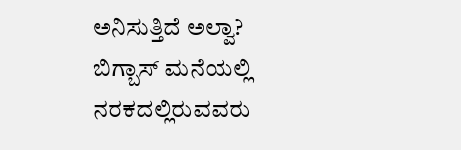ಅನಿಸುತ್ತಿದೆ ಅಲ್ವಾ?
ಬಿಗ್ಬಾಸ್ ಮನೆಯಲ್ಲಿ ನರಕದಲ್ಲಿರುವವರು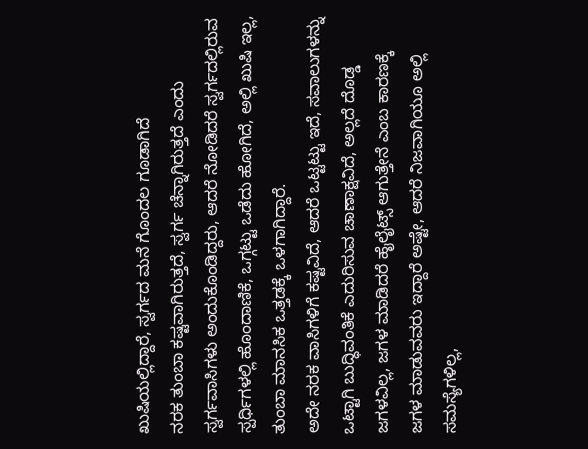ಖುಷಿಯಲ್ಲಿದ್ದಾರೆ, ಸ್ವರ್ಗದ ಮನೆ ಗೊಂದಲ ಗೂಡಾಗಿದೆ
ನರಕ ತುಂಬಾ ಕಷ್ಟವಾಗಿರುತ್ತದೆ, ಸ್ವರ್ಗ ಚೆನ್ನಾಗಿರುತ್ತದೆ ಎಂದು ಸ್ವರ್ಗವಾಸಿಗಳು ಅಂದುಕೊಂಡಿದ್ದರು, ಆದರೆ ನೋಡಿದರೆ ಸ್ವರ್ಗದಲ್ಲಿರುವ ಸ್ಪರ್ಧಿಗಳಲ್ಲಿ ಹೊಂದಾಣಿಕೆ, ಒಗ್ಗಟ್ಟು ಒಡೆದು ಹೋಗಿದೆ, ಅಲ್ಲಿ ಖುಷಿ ಇಲ್ಲ, ತುಂಬಾ ಮಾನಸಿಕ ಒತ್ತಡಕ್ಕೆ ಒಳಗಾಗಿದ್ದಾರೆ.
ಅದೇ ನರಕ ವಾಸಿಗಳಿಗೆ ಕಷ್ಟವಿದೆ, ಆದರೆ ಒಟ್ಟಟ್ಟು ಇದೆ, ಸವಾಲುಗಳನ್ನು ಒಟ್ಟಾಗಿ ಬುದ್ಧಿವಂತಿಕೆ ಎದುರಿಸುವ ಚಾಣಾಕ್ಷವಿದೆ, ಅಲ್ಲದೆ ದೊಡ್ಡ ಜಗಳವಿಲ್ಲ, ಜಗಳ ಮಾಡಿದರೆ ಹೈಲೈಟ್ಸ್ ಆಗುತ್ತೇನೆ ಎಂಬ ಕಾರಣಕ್ಕೆ ಜಗಳ ಮಾಡುವವರು ಇದ್ದಾರೆ ಅಷ್ಟೇ, ಆದರೆ ನಿಜವಾಗಿಯೂ ಅಲ್ಲಿ ಸಮಸ್ಯೆಗಳಿಲ್ಲ,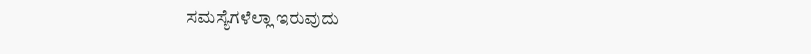ಸಮಸ್ಯೆಗಳೆಲ್ಲಾ ಇರುವುದು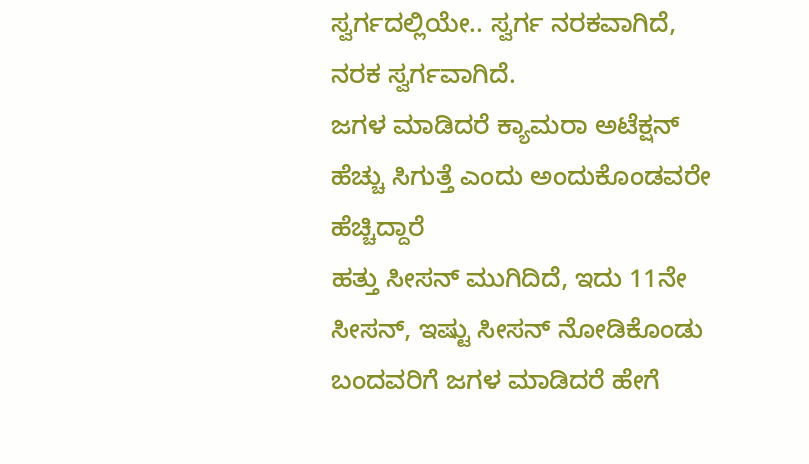ಸ್ವರ್ಗದಲ್ಲಿಯೇ.. ಸ್ವರ್ಗ ನರಕವಾಗಿದೆ, ನರಕ ಸ್ವರ್ಗವಾಗಿದೆ.
ಜಗಳ ಮಾಡಿದರೆ ಕ್ಯಾಮರಾ ಅಟೆಕ್ಷನ್ ಹೆಚ್ಚು ಸಿಗುತ್ತೆ ಎಂದು ಅಂದುಕೊಂಡವರೇ ಹೆಚ್ಚಿದ್ದಾರೆ
ಹತ್ತು ಸೀಸನ್ ಮುಗಿದಿದೆ, ಇದು 11ನೇ ಸೀಸನ್, ಇಷ್ಟು ಸೀಸನ್ ನೋಡಿಕೊಂಡು ಬಂದವರಿಗೆ ಜಗಳ ಮಾಡಿದರೆ ಹೇಗೆ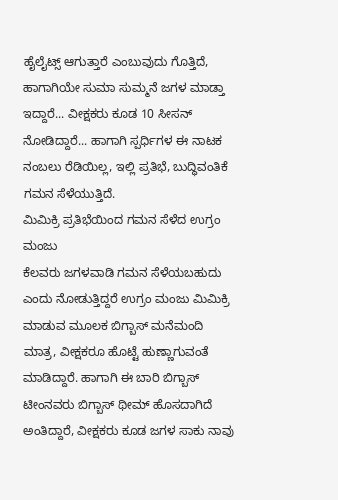ಹೈಲೈಟ್ಸ್ ಆಗುತ್ತಾರೆ ಎಂಬುವುದು ಗೊತ್ತಿದೆ, ಹಾಗಾಗಿಯೇ ಸುಮಾ ಸುಮ್ಮನೆ ಜಗಳ ಮಾಡ್ತಾ ಇದ್ದಾರೆ... ವೀಕ್ಷಕರು ಕೂಡ 10 ಸೀಸನ್ ನೋಡಿದ್ದಾರೆ... ಹಾಗಾಗಿ ಸ್ಪರ್ಧಿಗಳ ಈ ನಾಟಕ ನಂಬಲು ರೆಡಿಯಿಲ್ಲ, ಇಲ್ಲಿ ಪ್ರತಿಭೆ, ಬುದ್ಧಿವಂತಿಕೆ ಗಮನ ಸೆಳೆಯುತ್ತಿದೆ.
ಮಿಮಿಕ್ರಿ ಪ್ರತಿಭೆಯಿಂದ ಗಮನ ಸೆಳೆದ ಉಗ್ರಂ ಮಂಜು
ಕೆಲವರು ಜಗಳವಾಡಿ ಗಮನ ಸೆಳೆಯಬಹುದು ಎಂದು ನೋಡುತ್ತಿದ್ದರೆ ಉಗ್ರಂ ಮಂಜು ಮಿಮಿಕ್ರಿ ಮಾಡುವ ಮೂಲಕ ಬಿಗ್ಬಾಸ್ ಮನೆಮಂದಿ ಮಾತ್ರ, ವೀಕ್ಷಕರೂ ಹೊಟ್ಟೆ ಹುಣ್ಣಾಗುವಂತೆ ಮಾಡಿದ್ದಾರೆ. ಹಾಗಾಗಿ ಈ ಬಾರಿ ಬಿಗ್ಬಾಸ್ ಟೀಂನವರು ಬಿಗ್ಬಾಸ್ ಥೀಮ್ ಹೊಸದಾಗಿದೆ ಅಂತಿದ್ದಾರೆ, ವೀಕ್ಷಕರು ಕೂಡ ಜಗಳ ಸಾಕು ನಾವು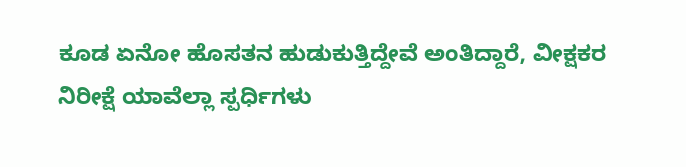ಕೂಡ ಏನೋ ಹೊಸತನ ಹುಡುಕುತ್ತಿದ್ದೇವೆ ಅಂತಿದ್ದಾರೆ, ವೀಕ್ಷಕರ ನಿರೀಕ್ಷೆ ಯಾವೆಲ್ಲಾ ಸ್ಪರ್ಧಿಗಳು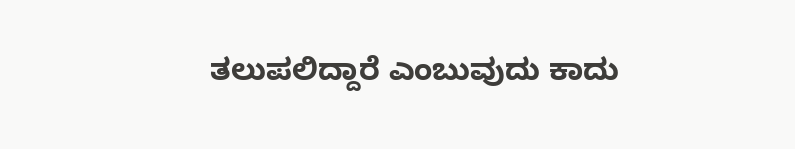ತಲುಪಲಿದ್ದಾರೆ ಎಂಬುವುದು ಕಾದು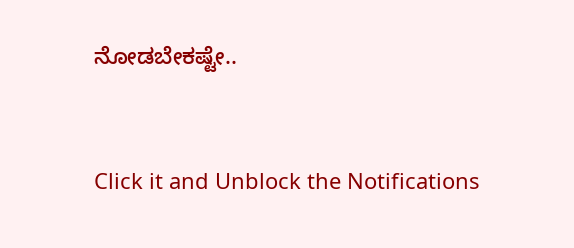ನೋಡಬೇಕಷ್ಟೇ..



Click it and Unblock the Notifications